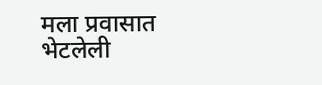मला प्रवासात भेटलेली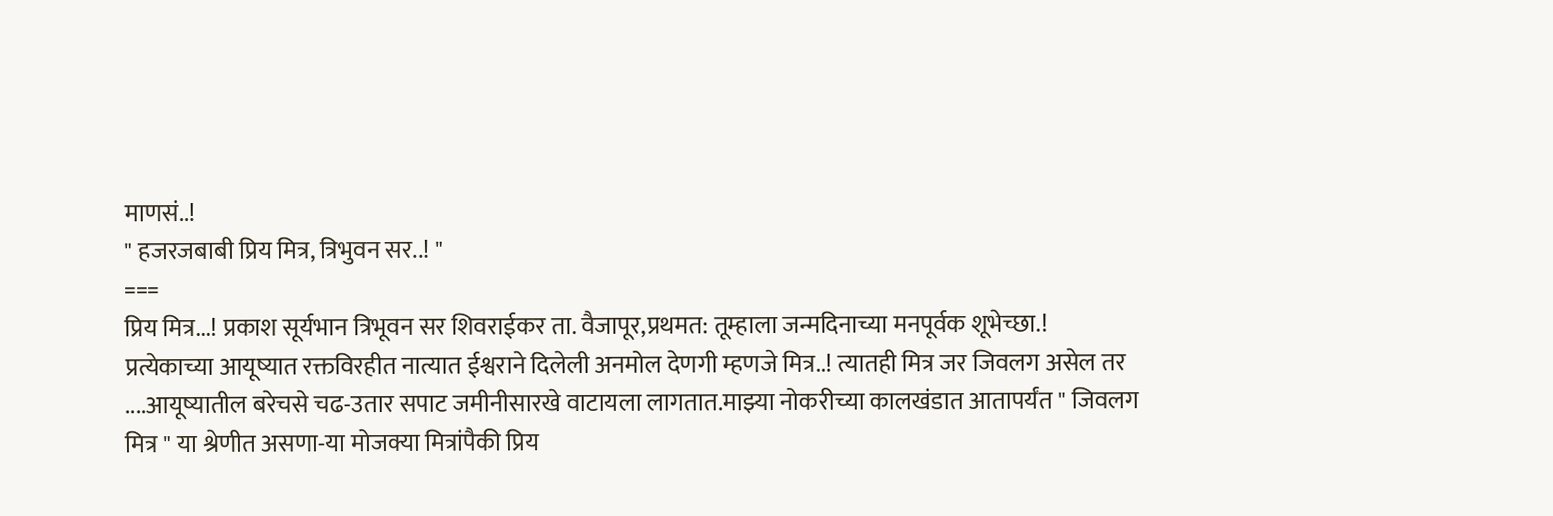माणसं..!
" हजरजबाबी प्रिय मित्र, त्रिभुवन सर..! "
===
प्रिय मित्र...! प्रकाश सूर्यभान त्रिभूवन सर शिवराईकर ता. वैजापूर,प्रथमत: तूम्हाला जन्मदिनाच्या मनपूर्वक शूभेच्छा.!
प्रत्येकाच्या आयूष्यात रक्तविरहीत नात्यात ईश्वराने दिलेली अनमोल देणगी म्हणजे मित्र..! त्यातही मित्र जर जिवलग असेल तर ....आयूष्यातील बरेचसे चढ-उतार सपाट जमीनीसारखे वाटायला लागतात.माझ्या नोकरीच्या कालखंडात आतापर्यंत " जिवलग मित्र " या श्रेणीत असणा-या मोजक्या मित्रांपैकी प्रिय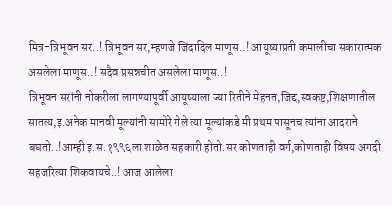मित्र-त्रिभूवन सर..! त्रिभूवन सर,म्हणजे जिंदादिल माणूस..! आयूष्याप्रती कमालीचा सकारात्मक असलेला माणूस..! सदैव प्रसन्नचीत असलेला माणूस..!
त्रिभूवन सरांनी नोकरीला लागण्यापूर्वी आयूष्याला ज्या रितीने मेहनत,जिद्द,स्वकष्ट,शिक्षणातील सातत्य,इ.अनेक मानवी मूल्यांनी सामोरे गेले त्या मूल्यांकडे मी प्रथम पासूनच त्यांना आदराने बघतो..!आम्ही इ.स.१९९६ला शाळेत सहकारी होतो.सर कोणताही वर्ग,कोणताही विषय अगदी सहजरित्या शिकवायचे..! आज आलेला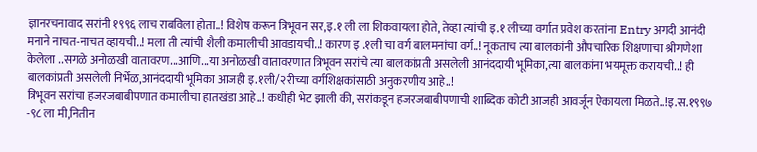ज्ञानरचनावाद सरांनी १९९६ लाच राबविला होता..! विशेष करून त्रिभूवन सर,इ.१ ली ला शिकवायला होते, तेव्हा त्यांची इ.१ लीच्या वर्गात प्रवेश करतांना Entry अगदी आनंदी मनाने नाचत-नाचत व्हायची..! मला ती त्यांची शैली कमालीची आवडायची..! कारण इ .१ली चा वर्ग बालमनांचा वर्ग..! नूकताच त्या बालकांनी औपचारिक शिक्षणाचा श्रीगणेशा केलेला ..सगळे अनोळखी वातावरण...आणि...या अनोळखी वातावरणात त्रिभूवन सरांचे त्या बालकांप्रती असलेली आनंददायी भूमिका,त्या बालकांना भयमूक्त करायची..! ही बालकांप्रती असलेली निर्भेळ,आनंददायी भूमिका आजही इ.१ली/२रीच्या वर्गशिक्षकांसाठी अनुकरणीय आहे..!
त्रिभूवन सरांचा हजरजबाबीपणात कमालीचा हातखंडा आहे..! कधीही भेट झाली की, सरांकडून हजरजबाबीपणाची शाब्दिक कोटी आजही आवर्जून ऐकायला मिळते..!इ.स.१९९७ -९८ ला मी,नितीन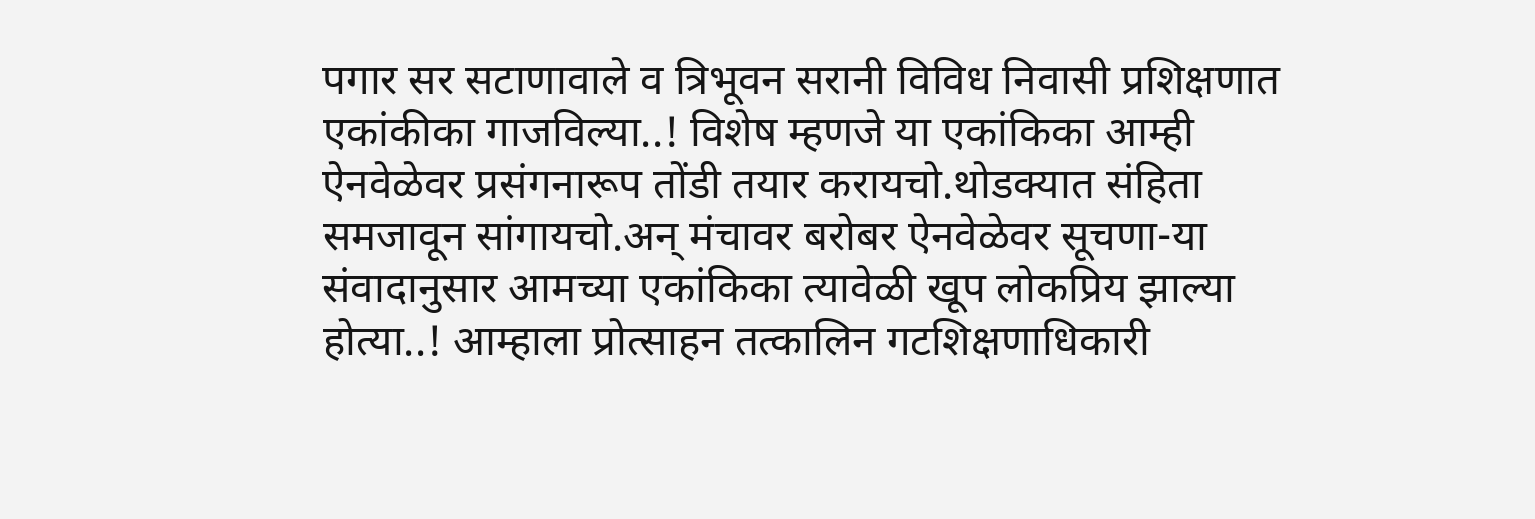पगार सर सटाणावाले व त्रिभूवन सरानी विविध निवासी प्रशिक्षणात एकांकीका गाजविल्या..! विशेष म्हणजे या एकांकिका आम्ही ऐनवेळेवर प्रसंगनारूप तोंडी तयार करायचो.थोडक्यात संहिता समजावून सांगायचो.अन् मंचावर बरोबर ऐनवेळेवर सूचणा-या संवादानुसार आमच्या एकांकिका त्यावेळी खूप लोकप्रिय झाल्या होत्या..! आम्हाला प्रोत्साहन तत्कालिन गटशिक्षणाधिकारी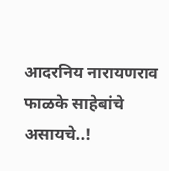आदरनिय नारायणराव फाळके साहेबांचे असायचे..!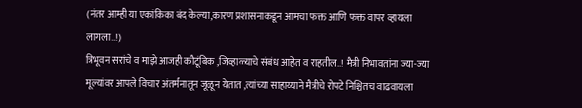(नंतर आम्ही या एकांकिका बंद केल्या,कारण प्रशासनाकडून आमचा फक्त आणि फक्त वापर व्हायला लागला..!)
त्रिभूवन सरांचे व माझे आजही कौटूंबिक ,जिव्हाळ्याचे संबंध आहेत व राहतील..! मैत्री निभावतांना ज्या-ज्या मूल्यांवर आपले विचार अंतर्मनातून जूळून येतात ,त्यांच्या साहाय्याने मैत्रीचे रोपटे निश्चितच वाढवायला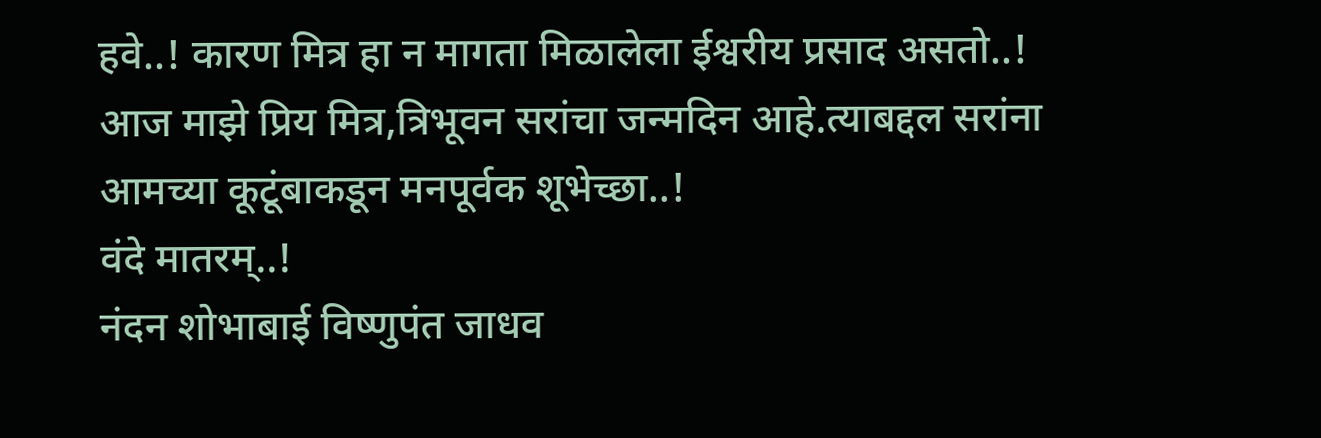हवे..! कारण मित्र हा न मागता मिळालेला ईश्वरीय प्रसाद असतो..!
आज माझे प्रिय मित्र,त्रिभूवन सरांचा जन्मदिन आहे.त्याबद्दल सरांना आमच्या कूटूंबाकडून मनपूर्वक शूभेच्छा..!
वंदे मातरम्..!
नंदन शोभाबाई विष्णुपंत जाधव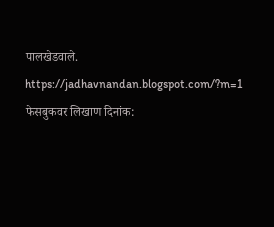पालखेडवाले.
https://jadhavnandan.blogspot.com/?m=1
फेसबुकवर लिखाण दिनांक: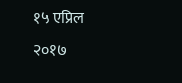१५ एप्रिल २०१७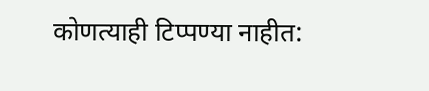कोणत्याही टिप्पण्या नाहीत: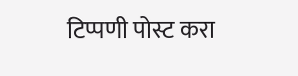टिप्पणी पोस्ट करा